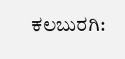ಕಲಬುರಗಿ: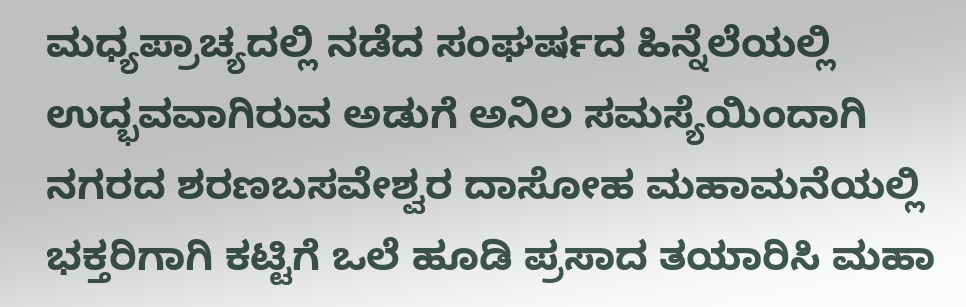ಮಧ್ಯಪ್ರಾಚ್ಯದಲ್ಲಿ ನಡೆದ ಸಂಘರ್ಷದ ಹಿನ್ನೆಲೆಯಲ್ಲಿ ಉದ್ಭವವಾಗಿರುವ ಅಡುಗೆ ಅನಿಲ ಸಮಸ್ಯೆಯಿಂದಾಗಿ ನಗರದ ಶರಣಬಸವೇಶ್ವರ ದಾಸೋಹ ಮಹಾಮನೆಯಲ್ಲಿ ಭಕ್ತರಿಗಾಗಿ ಕಟ್ಟಿಗೆ ಒಲೆ ಹೂಡಿ ಪ್ರಸಾದ ತಯಾರಿಸಿ ಮಹಾ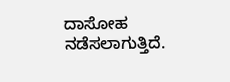ದಾಸೋಹ ನಡೆಸಲಾಗುತ್ತಿದೆ.